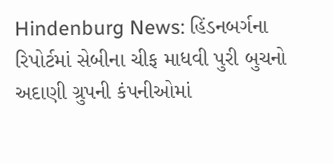Hindenburg News: હિંડનબર્ગના રિપોર્ટમાં સેબીના ચીફ માધવી પુરી બુચનો અદાણી ગ્રુપની કંપનીઓમાં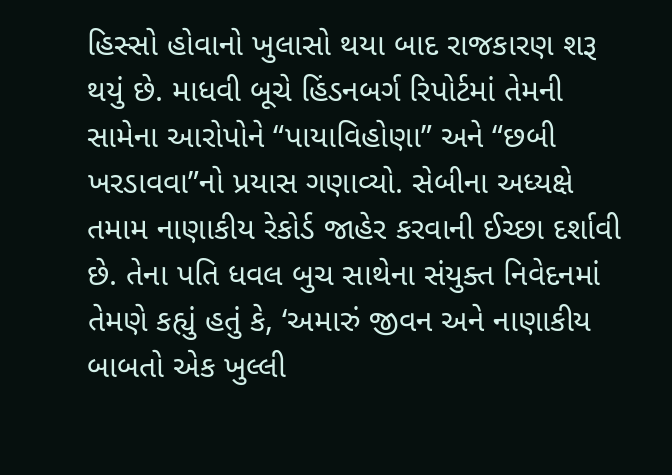હિસ્સો હોવાનો ખુલાસો થયા બાદ રાજકારણ શરૂ થયું છે. માધવી બૂચે હિંડનબર્ગ રિપોર્ટમાં તેમની સામેના આરોપોને “પાયાવિહોણા” અને “છબી ખરડાવવા”નો પ્રયાસ ગણાવ્યો. સેબીના અધ્યક્ષે તમામ નાણાકીય રેકોર્ડ જાહેર કરવાની ઈચ્છા દર્શાવી છે. તેના પતિ ધવલ બુચ સાથેના સંયુક્ત નિવેદનમાં તેમણે કહ્યું હતું કે, ‘અમારું જીવન અને નાણાકીય બાબતો એક ખુલ્લી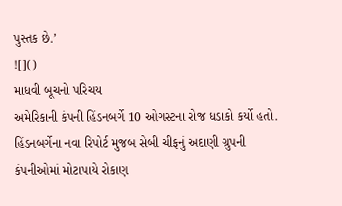પુસ્તક છે.’
![]()
માધવી બૂચનો પરિચય
અમેરિકાની કંપની હિંડનબર્ગે 10 ઓગસ્ટના રોજ ધડાકો કર્યો હતો. હિંડનબર્ગેના નવા રિપોર્ટ મુજબ સેબી ચીફનું અદાણી ગ્રુપની કંપનીઓમાં મોટાપાયે રોકાણ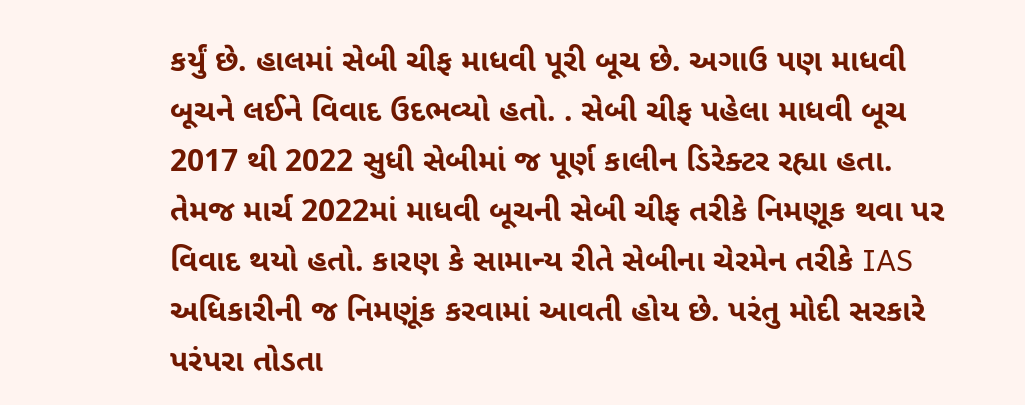કર્યું છે. હાલમાં સેબી ચીફ માધવી પૂરી બૂચ છે. અગાઉ પણ માધવી બૂચને લઈને વિવાદ ઉદભવ્યો હતો. . સેબી ચીફ પહેલા માધવી બૂચ 2017 થી 2022 સુધી સેબીમાં જ પૂર્ણ કાલીન ડિરેક્ટર રહ્યા હતા. તેમજ માર્ચ 2022માં માધવી બૂચની સેબી ચીફ તરીકે નિમણૂક થવા પર વિવાદ થયો હતો. કારણ કે સામાન્ય રીતે સેબીના ચેરમેન તરીકે IAS અધિકારીની જ નિમણૂંક કરવામાં આવતી હોય છે. પરંતુ મોદી સરકારે પરંપરા તોડતા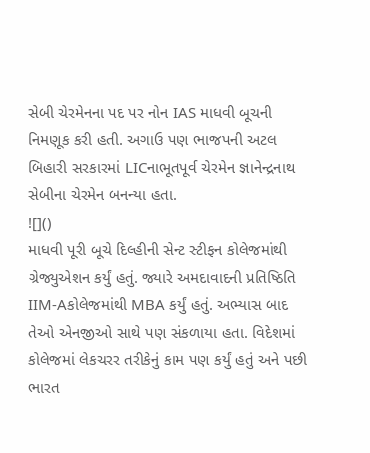સેબી ચેરમેનના પદ પર નોન IAS માધવી બૂચની નિમણૂક કરી હતી. અગાઉ પણ ભાજપની અટલ બિહારી સરકારમાં LICનાભૂતપૂર્વ ચેરમેન જ્ઞાનેન્દ્રનાથ સેબીના ચેરમેન બનન્યા હતા.
![]()
માધવી પૂરી બૂચે દિલ્હીની સેન્ટ સ્ટીફન કોલેજમાંથી ગ્રેજ્યુએશન કર્યું હતું. જ્યારે અમદાવાદની પ્રતિષ્ઠિતિ IIM-Aકોલેજમાંથી MBA કર્યું હતું. અભ્યાસ બાદ તેઓ એનજીઓ સાથે પણ સંકળાયા હતા. વિદેશમાં કોલેજમાં લેકચરર તરીકેનું કામ પણ કર્યું હતું અને પછી ભારત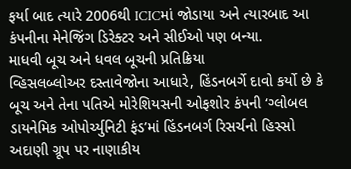ફર્યા બાદ ત્યારે 2006થી ICICમાં જોડાયા અને ત્યારબાદ આ કંપનીના મેનેજિંગ ડિરેક્ટર અને સીઈઓ પણ બન્યા.
માધવી બૂચ અને ધવલ બૂચની પ્રતિક્રિયા
વ્હિસલબ્લોઅર દસ્તાવેજોના આધારે, હિંડનબર્ગે દાવો કર્યો છે કે બૂચ અને તેના પતિએ મોરેશિયસની ઓફશોર કંપની ‘ગ્લોબલ ડાયનેમિક ઓપોર્ચ્યુનિટી ફંડ’માં હિંડનબર્ગ રિસર્ચનો હિસ્સો અદાણી ગ્રૂપ પર નાણાકીય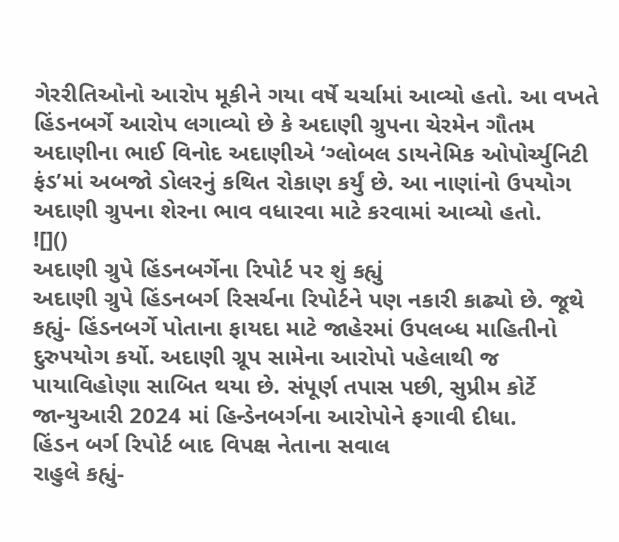ગેરરીતિઓનો આરોપ મૂકીને ગયા વર્ષે ચર્ચામાં આવ્યો હતો. આ વખતે હિંડનબર્ગે આરોપ લગાવ્યો છે કે અદાણી ગ્રુપના ચેરમેન ગૌતમ અદાણીના ભાઈ વિનોદ અદાણીએ ‘ગ્લોબલ ડાયનેમિક ઓપોર્ચ્યુનિટી ફંડ’માં અબજો ડોલરનું કથિત રોકાણ કર્યું છે. આ નાણાંનો ઉપયોગ અદાણી ગ્રુપના શેરના ભાવ વધારવા માટે કરવામાં આવ્યો હતો.
![]()
અદાણી ગ્રુપે હિંડનબર્ગેના રિપોર્ટ પર શું કહ્યું
અદાણી ગ્રુપે હિંડનબર્ગ રિસર્ચના રિપોર્ટને પણ નકારી કાઢ્યો છે. જૂથે કહ્યું- હિંડનબર્ગે પોતાના ફાયદા માટે જાહેરમાં ઉપલબ્ધ માહિતીનો દુરુપયોગ કર્યો. અદાણી ગ્રૂપ સામેના આરોપો પહેલાથી જ પાયાવિહોણા સાબિત થયા છે. સંપૂર્ણ તપાસ પછી, સુપ્રીમ કોર્ટે જાન્યુઆરી 2024 માં હિન્ડેનબર્ગના આરોપોને ફગાવી દીધા.
હિંડન બર્ગ રિપોર્ટ બાદ વિપક્ષ નેતાના સવાલ
રાહુલે કહ્યું-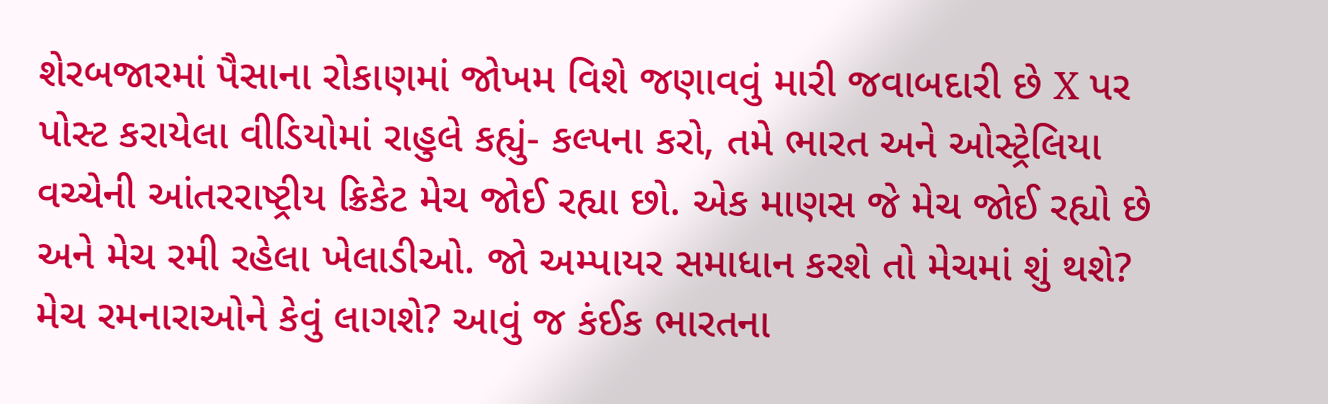શેરબજારમાં પૈસાના રોકાણમાં જોખમ વિશે જણાવવું મારી જવાબદારી છે X પર પોસ્ટ કરાયેલા વીડિયોમાં રાહુલે કહ્યું- કલ્પના કરો, તમે ભારત અને ઓસ્ટ્રેલિયા વચ્ચેની આંતરરાષ્ટ્રીય ક્રિકેટ મેચ જોઈ રહ્યા છો. એક માણસ જે મેચ જોઈ રહ્યો છે અને મેચ રમી રહેલા ખેલાડીઓ. જો અમ્પાયર સમાધાન કરશે તો મેચમાં શું થશે? મેચ રમનારાઓને કેવું લાગશે? આવું જ કંઈક ભારતના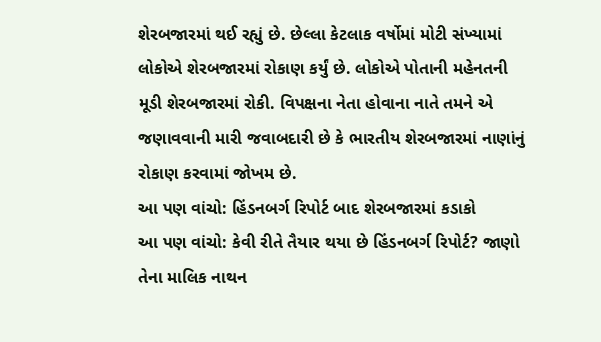શેરબજારમાં થઈ રહ્યું છે. છેલ્લા કેટલાક વર્ષોમાં મોટી સંખ્યામાં લોકોએ શેરબજારમાં રોકાણ કર્યું છે. લોકોએ પોતાની મહેનતની મૂડી શેરબજારમાં રોકી. વિપક્ષના નેતા હોવાના નાતે તમને એ જણાવવાની મારી જવાબદારી છે કે ભારતીય શેરબજારમાં નાણાંનું રોકાણ કરવામાં જોખમ છે.
આ પણ વાંચો: હિંડનબર્ગ રિપોર્ટ બાદ શેરબજારમાં કડાકો
આ પણ વાંચો: કેવી રીતે તૈયાર થયા છે હિંડનબર્ગ રિપોર્ટ? જાણો તેના માલિક નાથન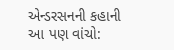એન્ડરસનની કહાની
આ પણ વાંચો: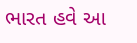ભારત હવે આ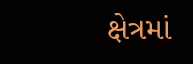ક્ષેત્રમાં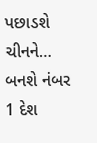પછાડશે ચીનને… બનશે નંબર 1 દેશ